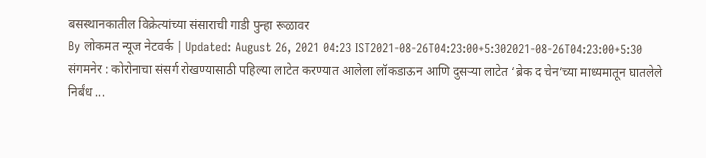बसस्थानकातील विक्रेत्यांच्या संसाराची गाडी पुन्हा रूळावर
By लोकमत न्यूज नेटवर्क | Updated: August 26, 2021 04:23 IST2021-08-26T04:23:00+5:302021-08-26T04:23:00+5:30
संगमनेर : कोरोनाचा संसर्ग रोखण्यासाठी पहिल्या लाटेत करण्यात आलेला लॉकडाऊन आणि दुसऱ्या लाटेत ‘ब्रेक द चेन’च्या माध्यमातून घातलेले निर्बंध ...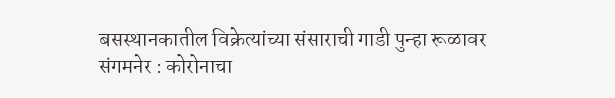बसस्थानकातील विक्रेत्यांच्या संसाराची गाडी पुन्हा रूळावर
संगमनेर : कोरोनाचा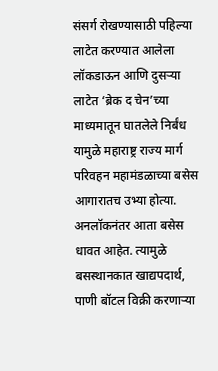संसर्ग रोखण्यासाठी पहिल्या लाटेत करण्यात आलेला लॉकडाऊन आणि दुसऱ्या लाटेत ‘ब्रेक द चेन’च्या माध्यमातून घातलेले निर्बंध यामुळे महाराष्ट्र राज्य मार्ग परिवहन महामंडळाच्या बसेस आगारातच उभ्या होत्या. अनलॉकनंतर आता बसेस धावत आहेत. त्यामुळे बसस्थानकात खाद्यपदार्थ, पाणी बॉटल विक्री करणाऱ्या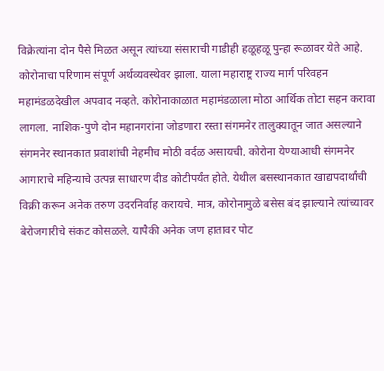विक्रेत्यांना दोन पैसे मिळत असून त्यांच्या संसाराची गाडीही हळूहळू पुन्हा रूळावर येते आहे.
कोरोनाचा परिणाम संपूर्ण अर्थव्यवस्थेवर झाला. याला महाराष्ट्र राज्य मार्ग परिवहन महामंडळदेखील अपवाद नव्हते. कोरोनाकाळात महामंडळाला मोठा आर्थिक तोटा सहन करावा लागला. नाशिक-पुणे दोन महानगरांना जोडणारा रस्ता संगमनेर तालुक्यातून जात असल्याने संगमनेर स्थानकात प्रवाशांची नेहमीच मोठी वर्दळ असायची. कोरोना येण्याआधी संगमनेर आगाराचे महिन्याचे उत्पन्न साधारण दीड कोटीपर्यंत होते. येथील बसस्थानकात खाद्यपदार्थांची विक्री करून अनेक तरुण उदरनिर्वाह करायचे. मात्र, कोरोनामुळे बसेस बंद झाल्याने त्यांच्यावर बेरोजगारीचे संकट कोसळले. यापैकी अनेक जण हातावर पोट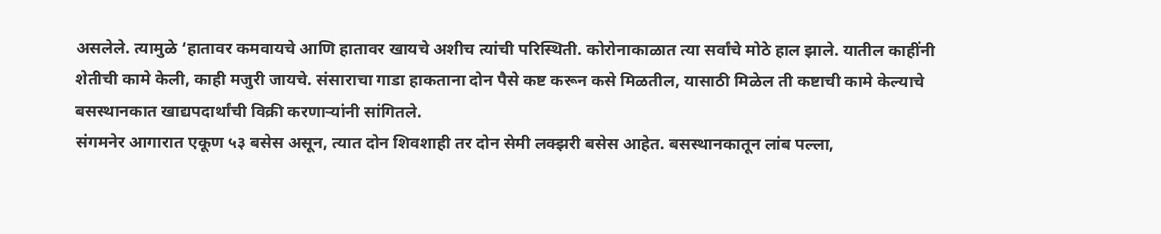असलेले. त्यामुळे ‘हातावर कमवायचे आणि हातावर खायचे अशीच त्यांची परिस्थिती. कोरोनाकाळात त्या सर्वांचे मोठे हाल झाले. यातील काहींनी शेतीची कामे केली, काही मजुरी जायचे. संसाराचा गाडा हाकताना दोन पैसे कष्ट करून कसे मिळतील, यासाठी मिळेल ती कष्टाची कामे केल्याचे बसस्थानकात खाद्यपदार्थांची विक्री करणाऱ्यांनी सांगितले.
संगमनेर आगारात एकूण ५३ बसेस असून, त्यात दोन शिवशाही तर दोन सेमी लक्झरी बसेस आहेत. बसस्थानकातून लांब पल्ला,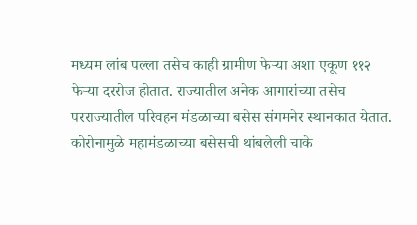मध्यम लांब पल्ला तसेच काही ग्रामीण फेऱ्या अशा एकूण ११२ फेऱ्या दररोज होतात. राज्यातील अनेक आगारांच्या तसेच परराज्यातील परिवहन मंडळाच्या बसेस संगमनेर स्थानकात येतात. कोरोनामुळे महामंडळाच्या बसेसची थांबलेली चाके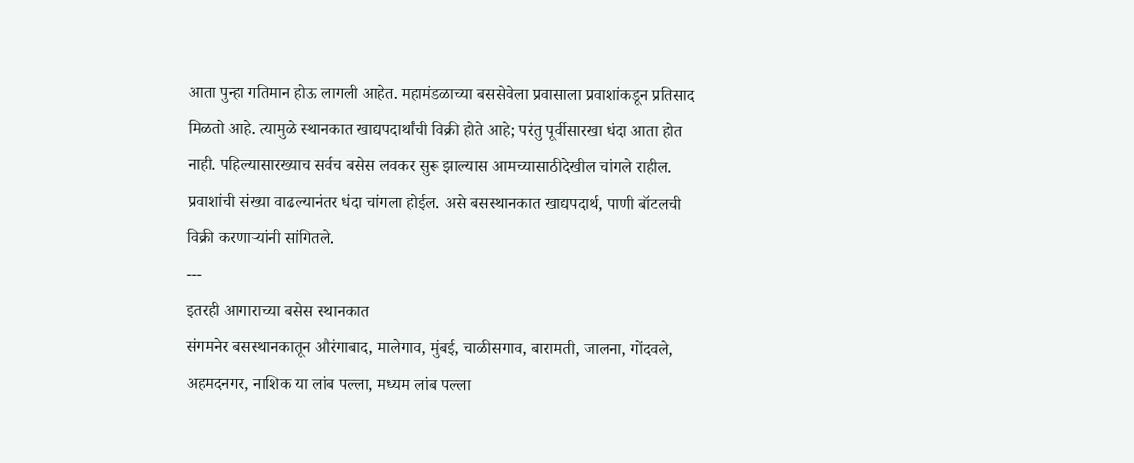आता पुन्हा गतिमान होऊ लागली आहेत. महामंडळाच्या बससेवेला प्रवासाला प्रवाशांकडून प्रतिसाद मिळतो आहे. त्यामुळे स्थानकात खाद्यपदार्थांची विक्री होते आहे; परंतु पूर्वीसारखा धंदा आता होत नाही. पहिल्यासारख्याच सर्वच बसेस लवकर सुरू झाल्यास आमच्यासाठीदेखील चांगले राहील. प्रवाशांची संख्या वाढल्यानंतर धंदा चांगला होईल. असे बसस्थानकात खाद्यपदार्थ, पाणी बॉटलची विक्री करणाऱ्यांनी सांगितले.
---
इतरही आगाराच्या बसेस स्थानकात
संगमनेर बसस्थानकातून औरंगाबाद, मालेगाव, मुंबई, चाळीसगाव, बारामती, जालना, गोंदवले, अहमदनगर, नाशिक या लांब पल्ला, मध्यम लांब पल्ला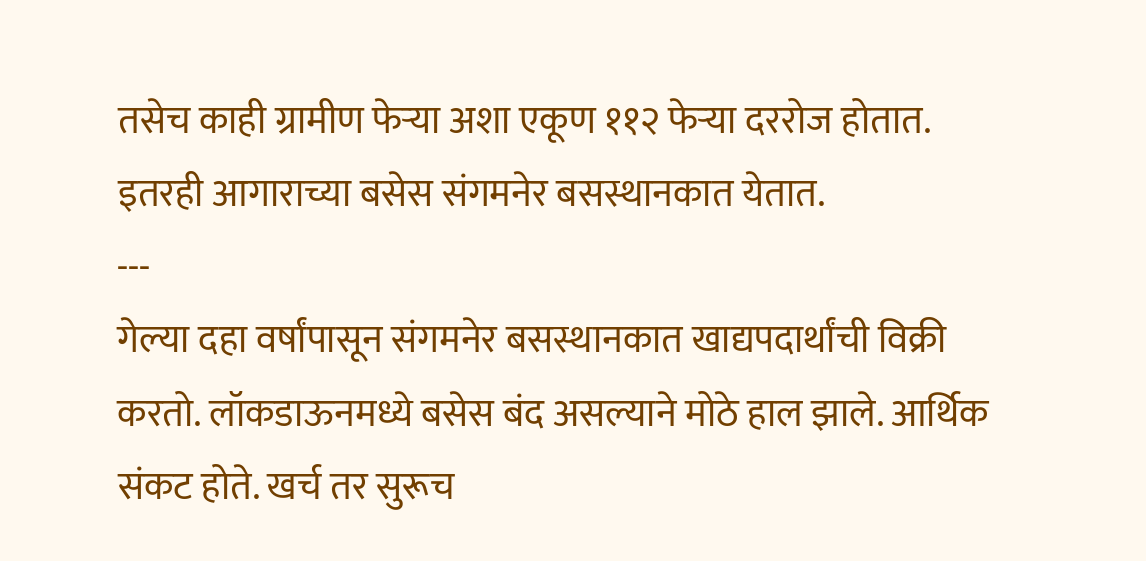तसेच काही ग्रामीण फेऱ्या अशा एकूण ११२ फेऱ्या दररोज होतात. इतरही आगाराच्या बसेस संगमनेर बसस्थानकात येतात.
---
गेल्या दहा वर्षांपासून संगमनेर बसस्थानकात खाद्यपदार्थांची विक्री करतो. लॉकडाऊनमध्ये बसेस बंद असल्याने मोठे हाल झाले. आर्थिक संकट होते. खर्च तर सुरूच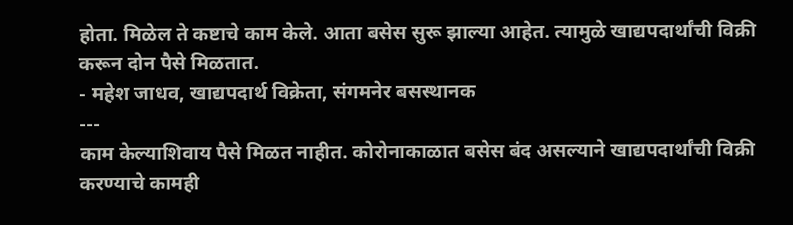होता. मिळेल ते कष्टाचे काम केले. आता बसेस सुरू झाल्या आहेत. त्यामुळे खाद्यपदार्थांची विक्री करून दोन पैसे मिळतात.
- महेश जाधव, खाद्यपदार्थ विक्रेता, संगमनेर बसस्थानक
---
काम केल्याशिवाय पैसे मिळत नाहीत. कोरोनाकाळात बसेस बंद असल्याने खाद्यपदार्थांची विक्री करण्याचे कामही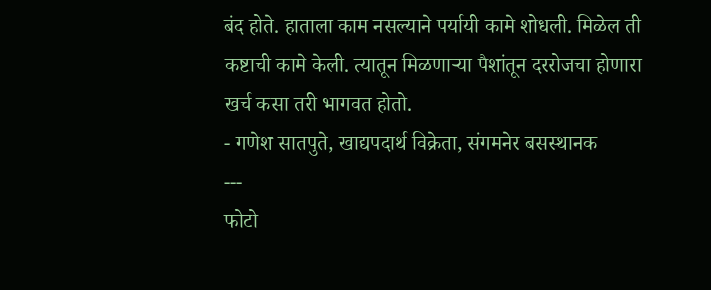बंद होते. हाताला काम नसल्याने पर्यायी कामे शोधली. मिळेल ती कष्टाची कामे केली. त्यातून मिळणाऱ्या पैशांतून दररोजचा होणारा खर्च कसा तरी भागवत होतो.
- गणेश सातपुते, खाद्यपदार्थ विक्रेता, संगमनेर बसस्थानक
---
फोटो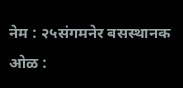नेम : २५संगमनेर बसस्थानक
ओळ :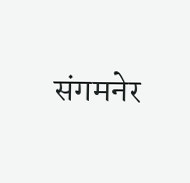संगमनेर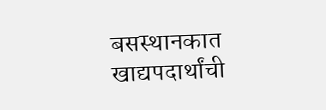बसस्थानकात खाद्यपदार्थांची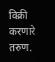विक्री करणारे तरुण.